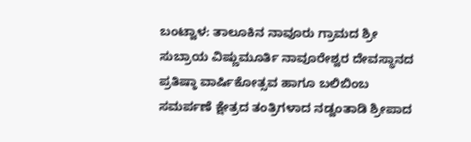ಬಂಟ್ವಾಳ: ತಾಲೂಕಿನ ನಾವೂರು ಗ್ರಾಮದ ಶ್ರೀ ಸುಬ್ರಾಯ ವಿಷ್ಣುಮೂರ್ತಿ ನಾವೂರೇಶ್ವರ ದೇವಸ್ಥಾನದ ಪ್ರತಿಷ್ಠಾ ವಾರ್ಷಿಕೋತ್ಸವ ಹಾಗೂ ಬಲಿಬಿಂಬ ಸಮರ್ಪಣೆ ಕ್ಷೇತ್ರದ ತಂತ್ರಿಗಳಾದ ನಡ್ವಂತಾಡಿ ಶ್ರೀಪಾದ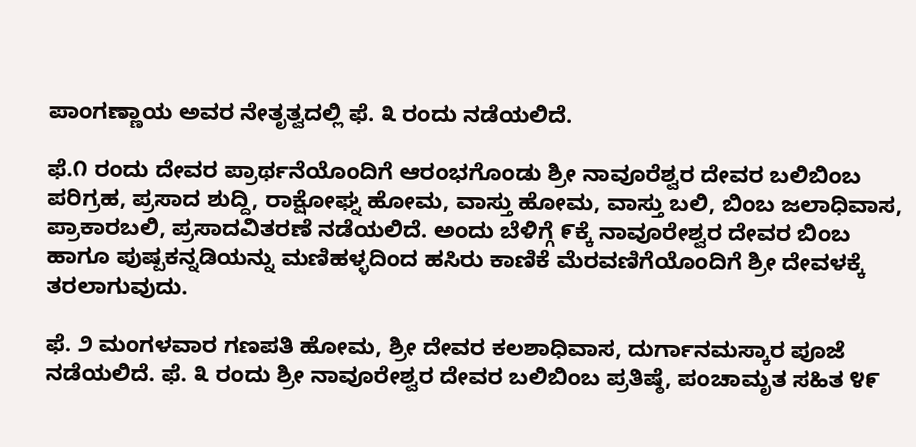ಪಾಂಗಣ್ಣಾಯ ಅವರ ನೇತೃತ್ವದಲ್ಲಿ ಫೆ. ೩ ರಂದು ನಡೆಯಲಿದೆ.

ಫೆ.೧ ರಂದು ದೇವರ ಪ್ರಾರ್ಥನೆಯೊಂದಿಗೆ ಆರಂಭಗೊಂಡು ಶ್ರೀ ನಾವೂರೆಶ್ವರ ದೇವರ ಬಲಿಬಿಂಬ ಪರಿಗ್ರಹ, ಪ್ರಸಾದ ಶುದ್ದಿ, ರಾಕ್ಷೋಘ್ನ ಹೋಮ, ವಾಸ್ತು ಹೋಮ, ವಾಸ್ತು ಬಲಿ, ಬಿಂಬ ಜಲಾಧಿವಾಸ, ಪ್ರಾಕಾರಬಲಿ, ಪ್ರಸಾದವಿತರಣೆ ನಡೆಯಲಿದೆ. ಅಂದು ಬೆಳಿಗ್ಗೆ ೯ಕ್ಕೆ ನಾವೂರೇಶ್ವರ ದೇವರ ಬಿಂಬ ಹಾಗೂ ಪುಷ್ಪಕನ್ನಡಿಯನ್ನು ಮಣಿಹಳ್ಳದಿಂದ ಹಸಿರು ಕಾಣಿಕೆ ಮೆರವಣಿಗೆಯೊಂದಿಗೆ ಶ್ರೀ ದೇವಳಕ್ಕೆ ತರಲಾಗುವುದು.

ಫೆ. ೨ ಮಂಗಳವಾರ ಗಣಪತಿ ಹೋಮ, ಶ್ರೀ ದೇವರ ಕಲಶಾಧಿವಾಸ, ದುರ್ಗಾನಮಸ್ಕಾರ ಪೂಜೆ ನಡೆಯಲಿದೆ. ಫೆ. ೩ ರಂದು ಶ್ರೀ ನಾವೂರೇಶ್ವರ ದೇವರ ಬಲಿಬಿಂಬ ಪ್ರತಿಷ್ಠೆ, ಪಂಚಾಮೃತ ಸಹಿತ ೪೯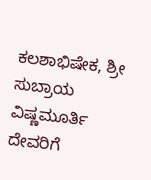ಕಲಶಾಭಿಷೇಕ, ಶ್ರೀ ಸುಬ್ರಾಯ ವಿಷ್ಣಮೂರ್ತಿ ದೇವರಿಗೆ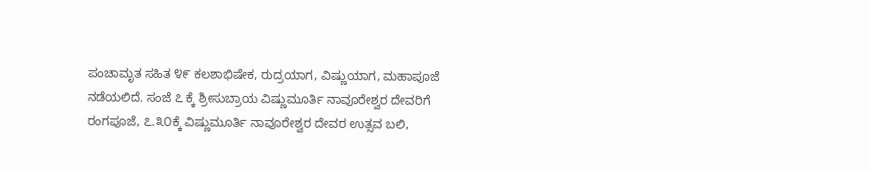ಪಂಚಾಮೃತ ಸಹಿತ ೪೯ ಕಲಶಾಭಿಷೇಕ, ರುದ್ರಯಾಗ, ವಿಷ್ಣುಯಾಗ, ಮಹಾಪೂಜೆ ನಡೆಯಲಿದೆ. ಸಂಜೆ ೭ ಕ್ಕೆ ಶ್ರೀಸುಬ್ರಾಯ ವಿಷ್ಣುಮೂರ್ತಿ ನಾವೂರೇಶ್ವರ ದೇವರಿಗೆ ರಂಗಪೂಜೆ, ೭.೩೦ಕ್ಕೆ ವಿಷ್ಣುಮೂರ್ತಿ ನಾವೂರೇಶ್ವರ ದೇವರ ಉತ್ಸವ ಬಲಿ,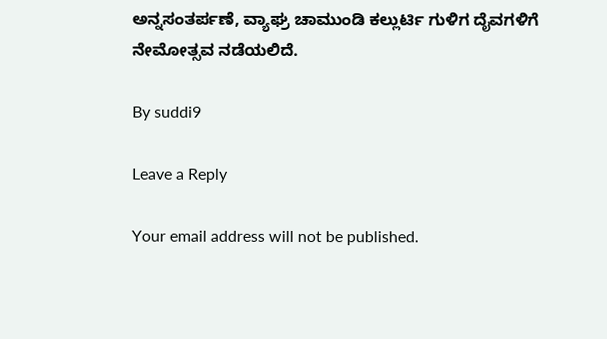ಅನ್ನಸಂತರ್ಪಣೆ, ವ್ಯಾಘ್ರ ಚಾಮುಂಡಿ ಕಲ್ಲುರ್ಟಿ ಗುಳಿಗ ದೈವಗಳಿಗೆ ನೇಮೋತ್ಸವ ನಡೆಯಲಿದೆ.

By suddi9

Leave a Reply

Your email address will not be published.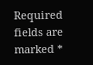Required fields are marked *